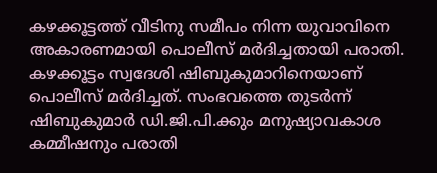കഴക്കൂട്ടത്ത് വീടിനു സമീപം നിന്ന യുവാവിനെ അകാരണമായി പൊലീസ് മർദിച്ചതായി പരാതി. കഴക്കൂട്ടം സ്വദേശി ഷിബുകുമാറിനെയാണ് പൊലീസ് മർദിച്ചത്. സംഭവത്തെ തുടർന്ന് ഷിബുകുമാർ ഡി.ജി.പി.ക്കും മനുഷ്യാവകാശ കമ്മീഷനും പരാതി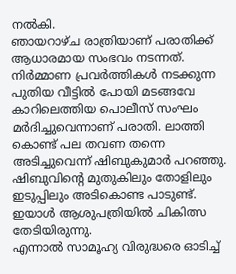നൽകി.
ഞായറാഴ്ച രാത്രിയാണ് പരാതിക്ക് ആധാരമായ സംഭവം നടന്നത്. നിർമ്മാണ പ്രവർത്തികൾ നടക്കുന്ന പുതിയ വീട്ടിൽ പോയി മടങ്ങവേ കാറിലെത്തിയ പൊലീസ് സംഘം മർദിച്ചുവെന്നാണ് പരാതി. ലാത്തി കൊണ്ട് പല തവണ തന്നെ അടിച്ചുവെന്ന് ഷിബുകുമാർ പറഞ്ഞു. ഷിബുവിന്റെ മുതുകിലും തോളിലും ഇടുപ്പിലും അടികൊണ്ട പാടുണ്ട്. ഇയാൾ ആശുപത്രിയിൽ ചികിത്സ തേടിയിരുന്നു.
എന്നാൽ സാമൂഹ്യ വിരുദ്ധരെ ഓടിച്ച്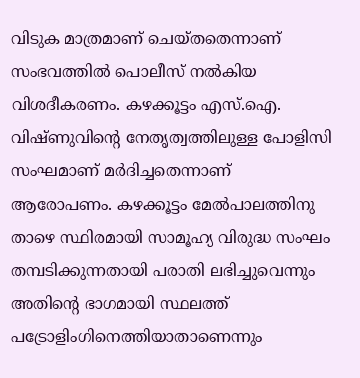വിടുക മാത്രമാണ് ചെയ്തതെന്നാണ് സംഭവത്തിൽ പൊലീസ് നൽകിയ വിശദീകരണം. കഴക്കൂട്ടം എസ്.ഐ. വിഷ്ണുവിന്റെ നേതൃത്വത്തിലുള്ള പോളിസി സംഘമാണ് മർദിച്ചതെന്നാണ് ആരോപണം. കഴക്കൂട്ടം മേൽപാലത്തിനു താഴെ സ്ഥിരമായി സാമൂഹ്യ വിരുദ്ധ സംഘം തമ്പടിക്കുന്നതായി പരാതി ലഭിച്ചുവെന്നും അതിന്റെ ഭാഗമായി സ്ഥലത്ത് പട്രോളിംഗിനെത്തിയാതാണെന്നും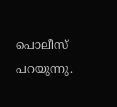പൊലീസ് പറയുന്നു.